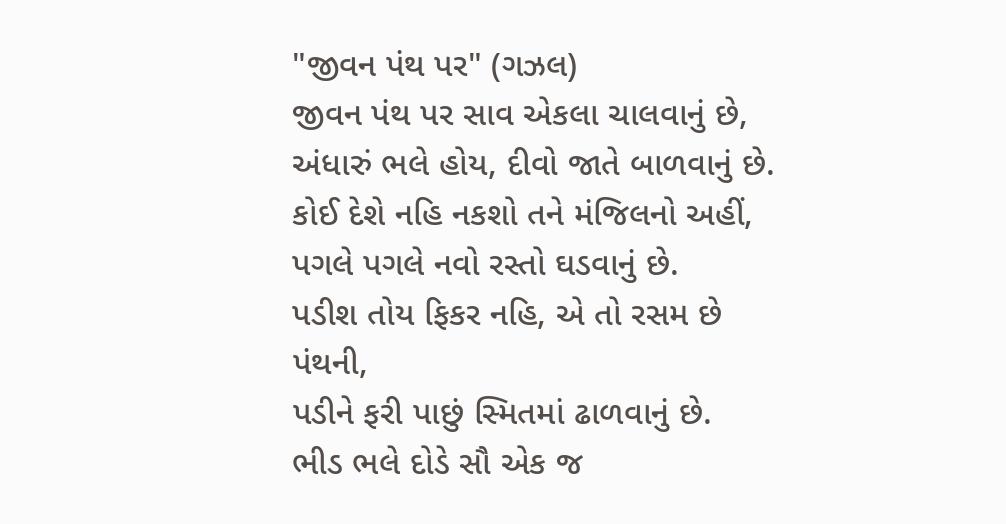"જીવન પંથ પર" (ગઝલ)
જીવન પંથ પર સાવ એકલા ચાલવાનું છે,
અંધારું ભલે હોય, દીવો જાતે બાળવાનું છે.
કોઈ દેશે નહિ નકશો તને મંજિલનો અહીં,
પગલે પગલે નવો રસ્તો ઘડવાનું છે.
પડીશ તોય ફિકર નહિ, એ તો રસમ છે પંથની,
પડીને ફરી પાછું સ્મિતમાં ઢાળવાનું છે.
ભીડ ભલે દોડે સૌ એક જ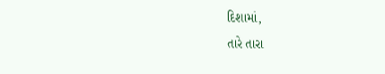દિશામાં,
તારે તારા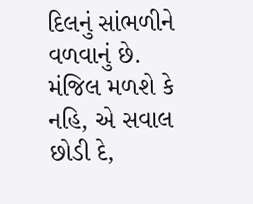દિલનું સાંભળીને વળવાનું છે.
મંજિલ મળશે કે નહિ, એ સવાલ છોડી દે,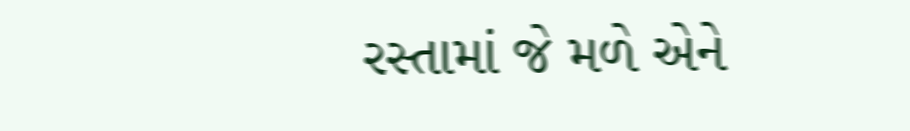રસ્તામાં જે મળે એને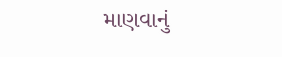માણવાનું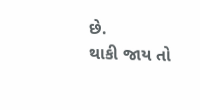છે.
થાકી જાય તો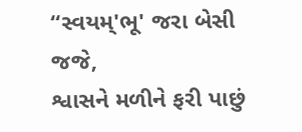“સ્વયમ્'ભૂ' જરા બેસી જજે,
શ્વાસને મળીને ફરી પાછું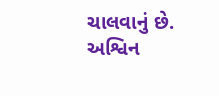ચાલવાનું છે.
અશ્વિન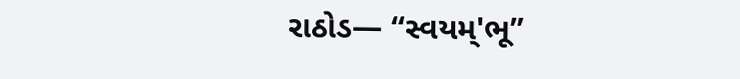રાઠોડ— “સ્વયમ્'ભૂ”